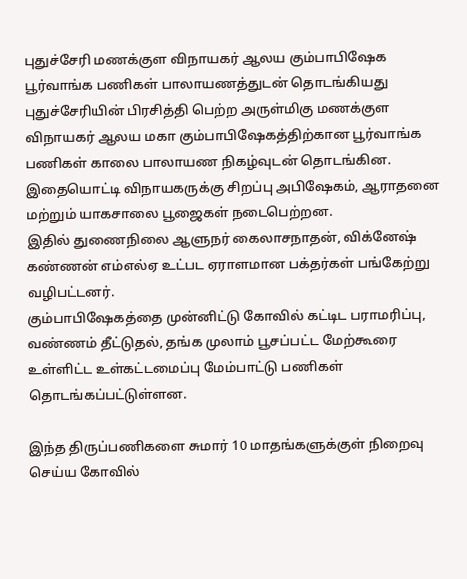புதுச்சேரி மணக்குள விநாயகர் ஆலய கும்பாபிஷேக பூர்வாங்க பணிகள் பாலாயணத்துடன் தொடங்கியது
புதுச்சேரியின் பிரசித்தி பெற்ற அருள்மிகு மணக்குள விநாயகர் ஆலய மகா கும்பாபிஷேகத்திற்கான பூர்வாங்க பணிகள் காலை பாலாயண நிகழ்வுடன் தொடங்கின.
இதையொட்டி விநாயகருக்கு சிறப்பு அபிஷேகம், ஆராதனை மற்றும் யாகசாலை பூஜைகள் நடைபெற்றன.
இதில் துணைநிலை ஆளுநர் கைலாசநாதன், விக்னேஷ் கண்ணன் எம்எல்ஏ உட்பட ஏராளமான பக்தர்கள் பங்கேற்று வழிபட்டனர்.
கும்பாபிஷேகத்தை முன்னிட்டு கோவில் கட்டிட பராமரிப்பு, வண்ணம் தீட்டுதல், தங்க முலாம் பூசப்பட்ட மேற்கூரை உள்ளிட்ட உள்கட்டமைப்பு மேம்பாட்டு பணிகள் தொடங்கப்பட்டுள்ளன.

இந்த திருப்பணிகளை சுமார் 10 மாதங்களுக்குள் நிறைவு செய்ய கோவில்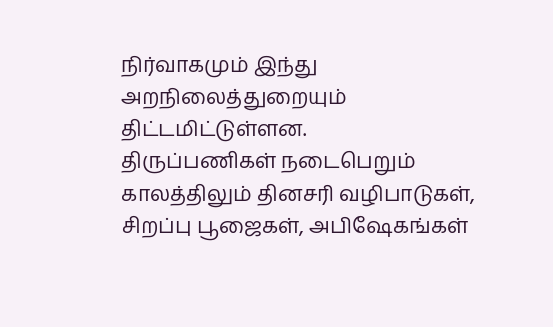நிர்வாகமும் இந்து அறநிலைத்துறையும் திட்டமிட்டுள்ளன.
திருப்பணிகள் நடைபெறும் காலத்திலும் தினசரி வழிபாடுகள், சிறப்பு பூஜைகள், அபிஷேகங்கள்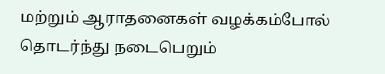மற்றும் ஆராதனைகள் வழக்கம்போல் தொடர்ந்து நடைபெறும்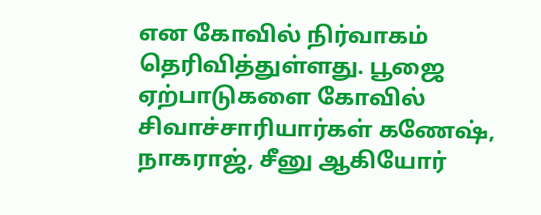என கோவில் நிர்வாகம் தெரிவித்துள்ளது. பூஜை ஏற்பாடுகளை கோவில் சிவாச்சாரியார்கள் கணேஷ், நாகராஜ், சீனு ஆகியோர்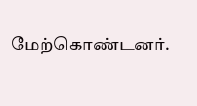மேற்கொண்டனர்.